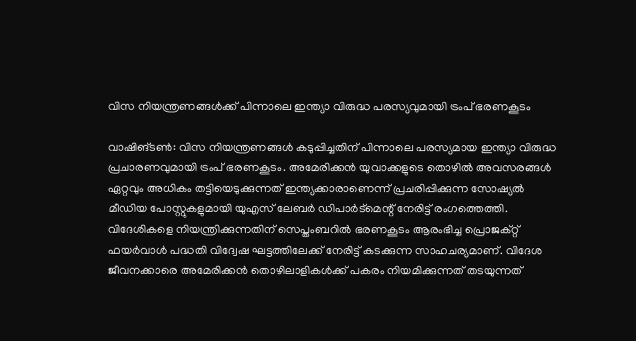വിസ നിയന്ത്രണങ്ങൾക്ക് പിന്നാലെ ഇന്ത്യാ വിരുദ്ധ പരസ്യവുമായി ട്രംപ് ഭരണകൂടം

വാഷിങ്ടൺ: വിസ നിയന്ത്രണങ്ങൾ കടുപ്പിച്ചതിന് പിന്നാലെ പരസ്യമായ ഇന്ത്യാ വിരുദ്ധ പ്രചാരണവുമായി ട്രംപ് ഭരണകൂടം. അമേരിക്കൻ യുവാക്കളുടെ തൊഴിൽ അവസരങ്ങൾ ഏറ്റവും അധികം തട്ടിയെടുക്കുന്നത് ഇന്ത്യക്കാരാണെന്ന് പ്രചരിപ്പിക്കുന്ന സോഷ്യൽ മീഡിയ പോസ്റ്റുകളുമായി യുഎസ് ലേബർ ഡിപാർട്മെന്റ് നേരിട്ട് രംഗത്തെത്തി.
വിദേശികളെ നിയന്ത്രിക്കുന്നതിന് സെപ്തംബറിൽ ഭരണകൂടം ആരംഭിച്ച പ്രൊജക്റ്റ് ഫയർവാൾ പദ്ധതി വിദ്വേഷ ഘട്ടത്തിലേക്ക് നേരിട്ട് കടക്കുന്ന സാഹചര്യമാണ്. വിദേശ ജീവനക്കാരെ അമേരിക്കൻ തൊഴിലാളികൾക്ക് പകരം നിയമിക്കുന്നത് തടയുന്നത്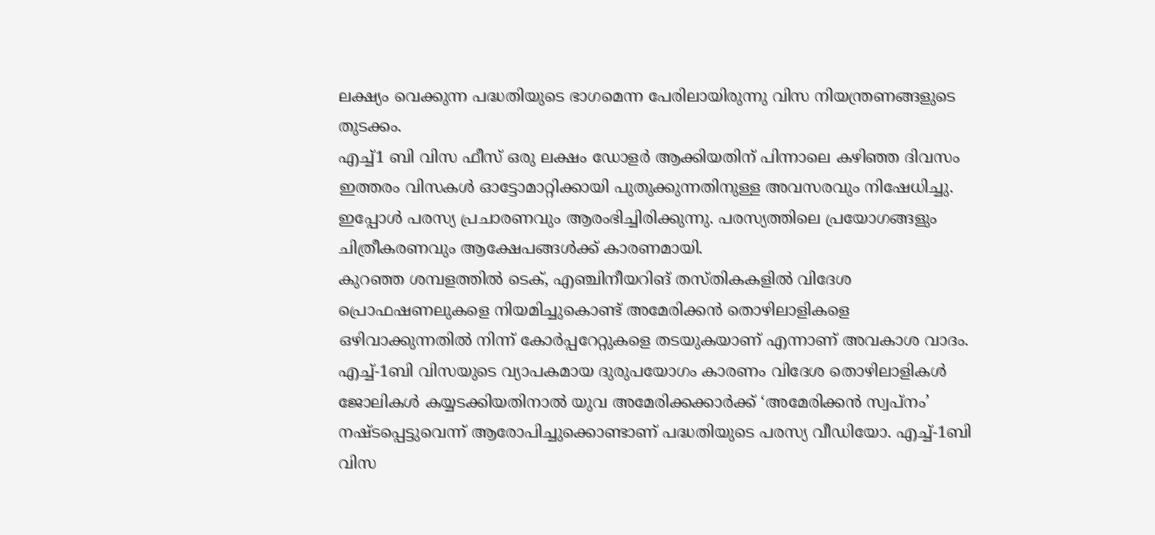ലക്ഷ്യം വെക്കുന്ന പദ്ധതിയുടെ ഭാഗമെന്ന പേരിലായിരുന്നു വിസ നിയന്ത്രണങ്ങളുടെ തുടക്കം.
എച്ച്1 ബി വിസ ഫീസ് ഒരു ലക്ഷം ഡോളർ ആക്കിയതിന് പിന്നാലെ കഴിഞ്ഞ ദിവസം ഇത്തരം വിസകൾ ഓട്ടോമാറ്റിക്കായി പുതുക്കുന്നതിനുള്ള അവസരവും നിഷേധിച്ചു. ഇപ്പോൾ പരസ്യ പ്രചാരണവും ആരംഭിച്ചിരിക്കുന്നു. പരസ്യത്തിലെ പ്രയോഗങ്ങളും ചിത്രീകരണവും ആക്ഷേപങ്ങൾക്ക് കാരണമായി.
കുറഞ്ഞ ശമ്പളത്തിൽ ടെക്, എഞ്ചിനീയറിങ് തസ്തികകളിൽ വിദേശ പ്രൊഫഷണലുകളെ നിയമിച്ചുകൊണ്ട് അമേരിക്കൻ തൊഴിലാളികളെ ഒഴിവാക്കുന്നതിൽ നിന്ന് കോർപ്പറേറ്റുകളെ തടയുകയാണ് എന്നാണ് അവകാശ വാദം.
എച്ച്-1ബി വിസയുടെ വ്യാപകമായ ദുരുപയോഗം കാരണം വിദേശ തൊഴിലാളികൾ ജോലികൾ കയ്യടക്കിയതിനാൽ യുവ അമേരിക്കക്കാർക്ക് ‘അമേരിക്കൻ സ്വപ്നം’ നഷ്ടപ്പെട്ടുവെന്ന് ആരോപിച്ചുക്കൊണ്ടാണ് പദ്ധതിയുടെ പരസ്യ വീഡിയോ. എച്ച്-1ബി വിസ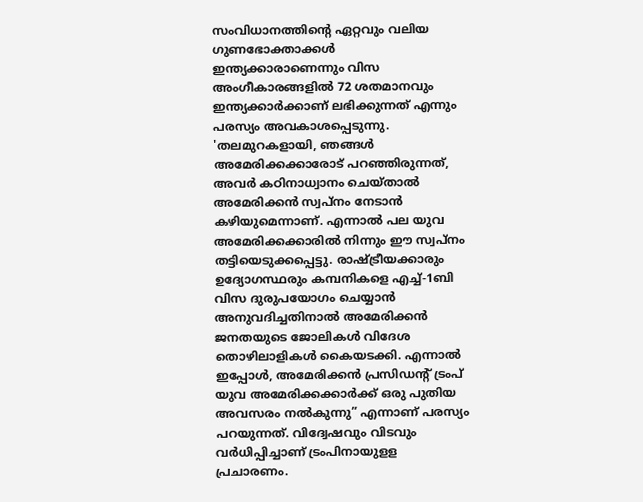സംവിധാനത്തിന്റെ ഏറ്റവും വലിയ ഗുണഭോക്താക്കൾ ഇന്ത്യക്കാരാണെന്നും വിസ അംഗീകാരങ്ങളിൽ 72 ശതമാനവും ഇന്ത്യക്കാർക്കാണ് ലഭിക്കുന്നത് എന്നും പരസ്യം അവകാശപ്പെടുന്നു.
'തലമുറകളായി, ഞങ്ങൾ അമേരിക്കക്കാരോട് പറഞ്ഞിരുന്നത്, അവർ കഠിനാധ്വാനം ചെയ്താൽ അമേരിക്കൻ സ്വപ്നം നേടാൻ കഴിയുമെന്നാണ്. എന്നാൽ പല യുവ അമേരിക്കക്കാരിൽ നിന്നും ഈ സ്വപ്നം തട്ടിയെടുക്കപ്പെട്ടു. രാഷ്ട്രീയക്കാരും ഉദ്യോഗസ്ഥരും കമ്പനികളെ എച്ച്-1ബി വിസ ദുരുപയോഗം ചെയ്യാൻ അനുവദിച്ചതിനാൽ അമേരിക്കൻ ജനതയുടെ ജോലികൾ വിദേശ തൊഴിലാളികൾ കൈയടക്കി. എന്നാൽ ഇപ്പോൾ, അമേരിക്കൻ പ്രസിഡന്റ് ട്രംപ് യുവ അമേരിക്കക്കാർക്ക് ഒരു പുതിയ അവസരം നൽകുന്നു” എന്നാണ് പരസ്യം പറയുന്നത്. വിദ്വേഷവും വിടവും വർധിപ്പിച്ചാണ് ട്രംപിനായുളള പ്രചാരണം.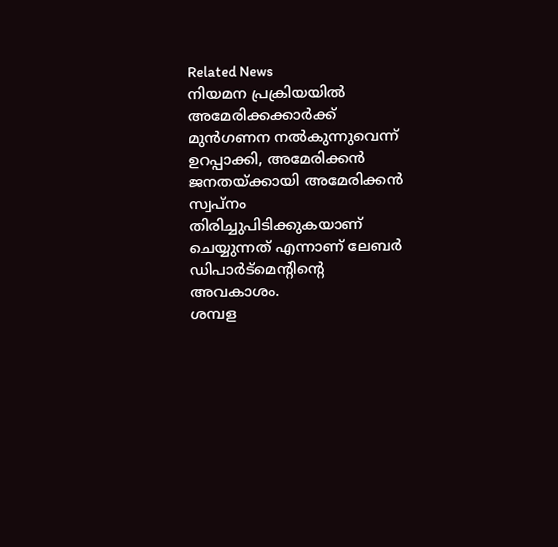Related News
നിയമന പ്രക്രിയയിൽ അമേരിക്കക്കാർക്ക് മുൻഗണന നൽകുന്നുവെന്ന് ഉറപ്പാക്കി, അമേരിക്കൻ ജനതയ്ക്കായി അമേരിക്കൻ സ്വപ്നം തിരിച്ചുപിടിക്കുകയാണ് ചെയ്യുന്നത് എന്നാണ് ലേബർ ഡിപാർട്മെന്റിന്റെ അവകാശം.
ശമ്പള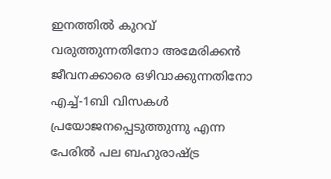ഇനത്തിൽ കുറവ് വരുത്തുന്നതിനോ അമേരിക്കൻ ജീവനക്കാരെ ഒഴിവാക്കുന്നതിനോ എച്ച്-1ബി വിസകൾ പ്രയോജനപ്പെടുത്തുന്നു എന്ന പേരിൽ പല ബഹുരാഷ്ട്ര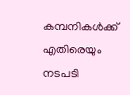കമ്പനികൾക്ക് എതിരെയും നടപടി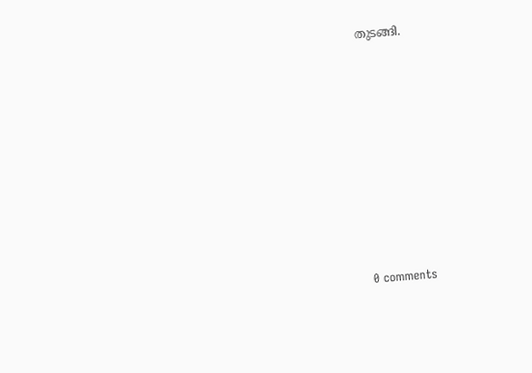തുടങ്ങി.









0 comments